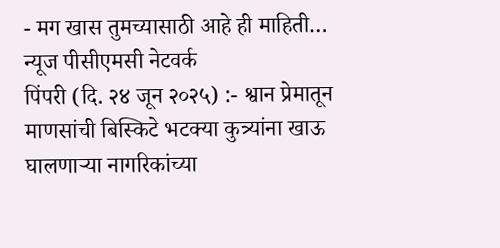- मग खास तुमच्यासाठी आहे ही माहिती…
न्यूज पीसीएमसी नेटवर्क
पिंपरी (दि. २४ जून २०२५) :- श्वान प्रेमातून माणसांची बिस्किटे भटक्या कुत्र्यांना खाऊ घालणाऱ्या नागरिकांच्या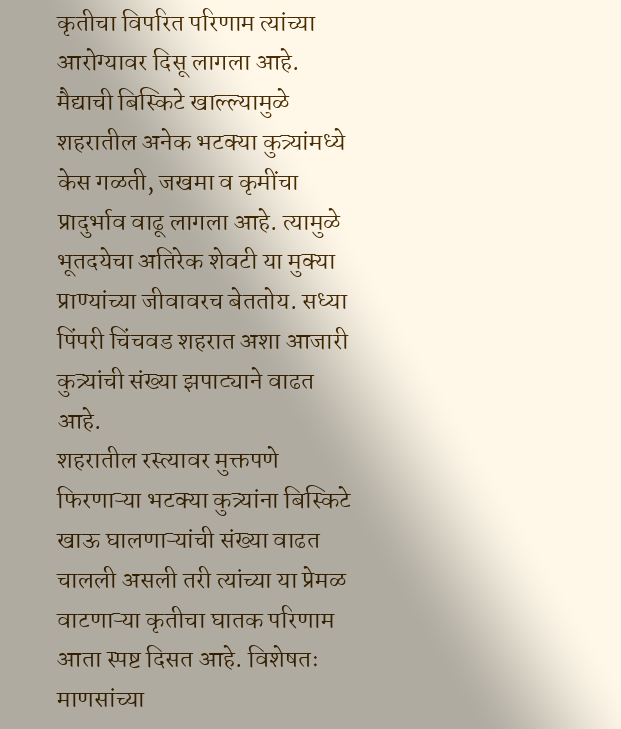कृतीचा विपरित परिणाम त्यांच्या आरोग्यावर दिसू लागला आहे. मैद्याची बिस्किटे खाल्ल्यामुळे शहरातील अनेक भटक्या कुत्र्यांमध्ये केस गळती, जखमा व कृमींचा प्रादुर्भाव वाढू लागला आहे. त्यामुळे भूतदयेचा अतिरेक शेवटी या मुक्या प्राण्यांच्या जीवावरच बेततोय. सध्या पिंपरी चिंचवड शहरात अशा आजारी कुत्र्यांची संख्या झपाट्याने वाढत आहे.
शहरातील रस्त्यावर मुक्तपणे फिरणाऱ्या भटक्या कुत्र्यांना बिस्किटे खाऊ घालणाऱ्यांची संख्या वाढत चालली असली तरी त्यांच्या या प्रेमळ वाटणाऱ्या कृतीचा घातक परिणाम आता स्पष्ट दिसत आहे. विशेषतः माणसांच्या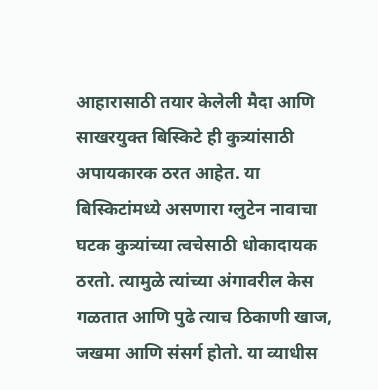आहारासाठी तयार केलेली मैदा आणि साखरयुक्त बिस्किटे ही कुत्र्यांसाठी अपायकारक ठरत आहेत. या बिस्किटांमध्ये असणारा ग्लुटेन नावाचा घटक कुत्र्यांच्या त्वचेसाठी धोकादायक ठरतो. त्यामुळे त्यांच्या अंगावरील केस गळतात आणि पुढे त्याच ठिकाणी खाज, जखमा आणि संसर्ग होतो. या व्याधीस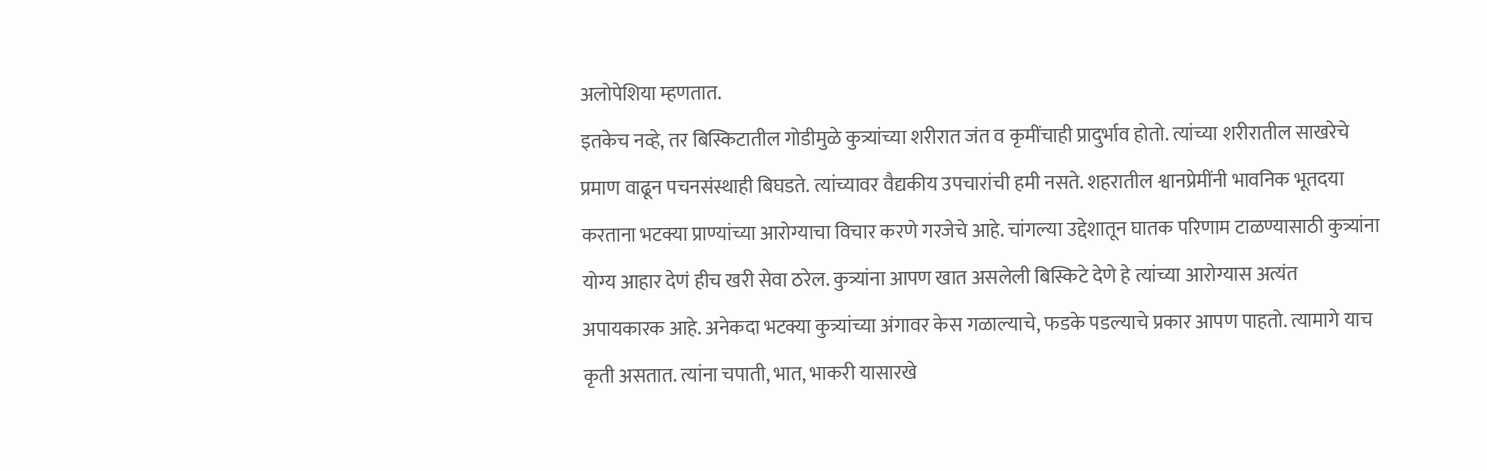अलोपेशिया म्हणतात.
इतकेच नव्हे, तर बिस्किटातील गोडीमुळे कुत्र्यांच्या शरीरात जंत व कृमींचाही प्रादुर्भाव होतो. त्यांच्या शरीरातील साखरेचे प्रमाण वाढून पचनसंस्थाही बिघडते. त्यांच्यावर वैद्यकीय उपचारांची हमी नसते. शहरातील श्वानप्रेमींनी भावनिक भूतदया करताना भटक्या प्राण्यांच्या आरोग्याचा विचार करणे गरजेचे आहे. चांगल्या उद्देशातून घातक परिणाम टाळण्यासाठी कुत्र्यांना योग्य आहार देणं हीच खरी सेवा ठरेल. कुत्र्यांना आपण खात असलेली बिस्किटे देणे हे त्यांच्या आरोग्यास अत्यंत अपायकारक आहे. अनेकदा भटक्या कुत्र्यांच्या अंगावर केस गळाल्याचे, फडके पडल्याचे प्रकार आपण पाहतो. त्यामागे याच कृती असतात. त्यांना चपाती, भात, भाकरी यासारखे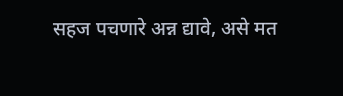सहज पचणारे अन्न द्यावे, असे मत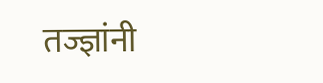तज्ज्ञांनी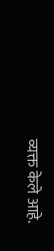व्यक्त केले आहे.